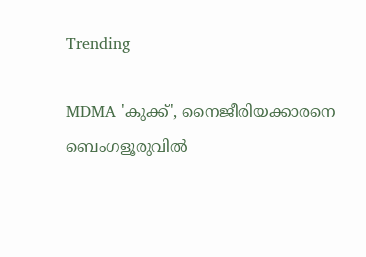Trending

MDMA 'കുക്ക്', നൈജീരിയക്കാരനെ ബെംഗളൂരുവില്‍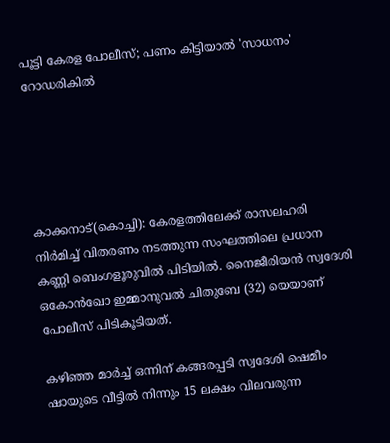പൂട്ടി കേരള പോലീസ്; പണം കിട്ടിയാല്‍ 'സാധനം' റോഡരികില്‍





കാക്കനാട്(കൊച്ചി): കേരളത്തിലേക്ക് രാസലഹരി നിര്‍മിച്ച് വിതരണം നടത്തുന്ന സംഘത്തിലെ പ്രധാന കണ്ണി ബെംഗളൂരുവില്‍ പിടിയില്‍. നൈജീരിയന്‍ സ്വദേശി ഒകോന്‍ഖോ ഇമ്മാനുവല്‍ ചിതുബേ (32) യെയാണ് പോലീസ് പിടികൂടിയത്.

കഴിഞ്ഞ മാര്‍ച്ച് ഒന്നിന് കങ്ങരപ്പടി സ്വദേശി ഷെമീം ഷായുടെ വീട്ടില്‍ നിന്നും 15 ലക്ഷം വിലവരുന്ന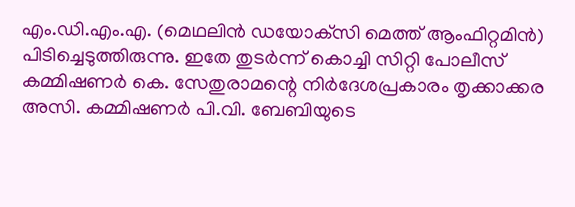എം.ഡി.എം.എ. (മെഥലിന്‍ ഡയോക്‌സി മെത്ത് ആംഫിറ്റമിന്‍) പിടിച്ചെടുത്തിരുന്നു. ഇതേ തുടര്‍ന്ന് കൊച്ചി സിറ്റി പോലീസ് കമ്മിഷണര്‍ കെ. സേതുരാമന്റെ നിര്‍ദേശപ്രകാരം തൃക്കാക്കര അസി. കമ്മിഷണര്‍ പി.വി. ബേബിയുടെ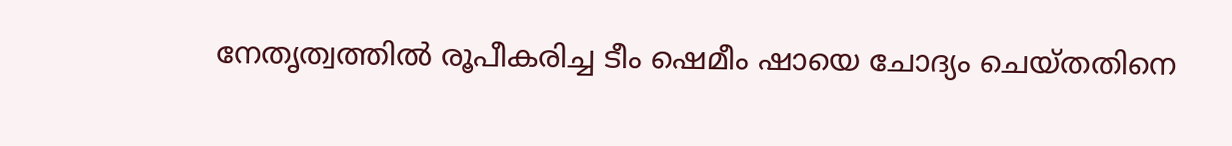നേതൃത്വത്തില്‍ രൂപീകരിച്ച ടീം ഷെമീം ഷായെ ചോദ്യം ചെയ്തതിനെ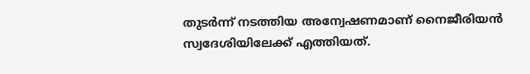തുടര്‍ന്ന് നടത്തിയ അന്വേഷണമാണ് നൈജീരിയന്‍ സ്വദേശിയിലേക്ക് എത്തിയത്.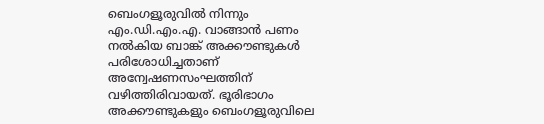ബെംഗളൂരുവില്‍ നിന്നും എം.ഡി.എം.എ. വാങ്ങാന്‍ പണം നല്‍കിയ ബാങ്ക് അക്കൗണ്ടുകള്‍ പരിശോധിച്ചതാണ് അന്വേഷണസംഘത്തിന് വഴിത്തിരിവായത്. ഭൂരിഭാഗം അക്കൗണ്ടുകളും ബെംഗളൂരുവിലെ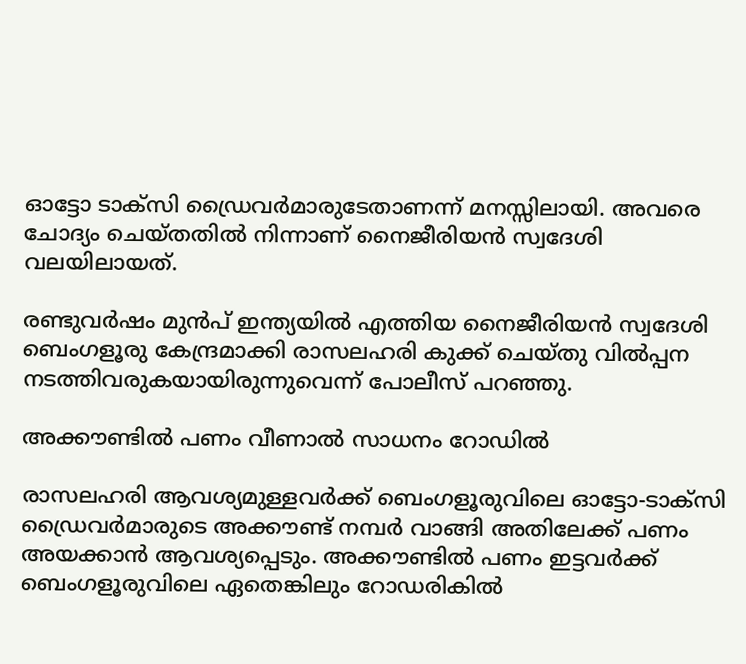ഓട്ടോ ടാക്സി ഡ്രൈവര്‍മാരുടേതാണന്ന് മനസ്സിലായി. അവരെ ചോദ്യം ചെയ്തതില്‍ നിന്നാണ് നൈജീരിയന്‍ സ്വദേശി വലയിലായത്.

രണ്ടുവര്‍ഷം മുന്‍പ് ഇന്ത്യയില്‍ എത്തിയ നൈജീരിയന്‍ സ്വദേശി ബെംഗളൂരു കേന്ദ്രമാക്കി രാസലഹരി കുക്ക് ചെയ്തു വില്‍പ്പന നടത്തിവരുകയായിരുന്നുവെന്ന് പോലീസ് പറഞ്ഞു.

അക്കൗണ്ടില്‍ പണം വീണാല്‍ സാധനം റോഡില്‍

രാസലഹരി ആവശ്യമുള്ളവര്‍ക്ക് ബെംഗളൂരുവിലെ ഓട്ടോ-ടാക്സി ഡ്രൈവര്‍മാരുടെ അക്കൗണ്ട് നമ്പര്‍ വാങ്ങി അതിലേക്ക് പണം അയക്കാന്‍ ആവശ്യപ്പെടും. അക്കൗണ്ടില്‍ പണം ഇട്ടവര്‍ക്ക് ബെംഗളൂരുവിലെ ഏതെങ്കിലും റോഡരികില്‍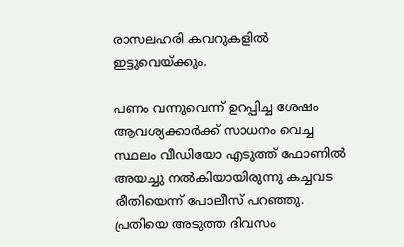രാസലഹരി കവറുകളില്‍ ഇട്ടുവെയ്ക്കും.

പണം വന്നുവെന്ന് ഉറപ്പിച്ച ശേഷം ആവശ്യക്കാര്‍ക്ക് സാധനം വെച്ച സ്ഥലം വീഡിയോ എടുത്ത് ഫോണില്‍ അയച്ചു നല്‍കിയായിരുന്നു കച്ചവട രീതിയെന്ന് പോലീസ് പറഞ്ഞു. പ്രതിയെ അടുത്ത ദിവസം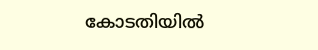കോടതിയില്‍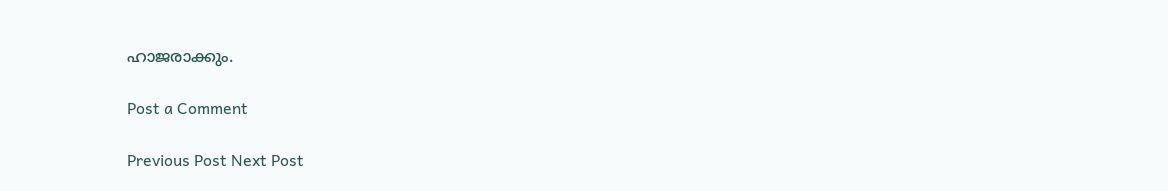ഹാജരാക്കും.

Post a Comment

Previous Post Next Post